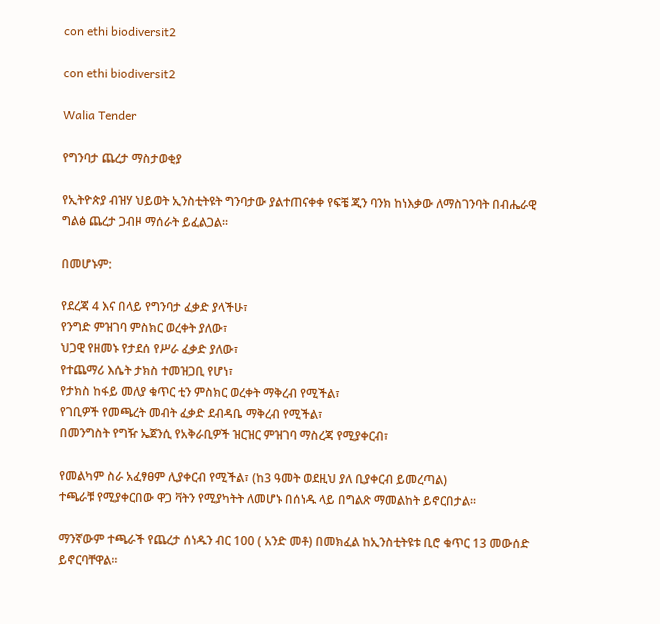con ethi biodiversit2

con ethi biodiversit2

Walia Tender

የግንባታ ጨረታ ማስታወቂያ

የኢትዮጵያ ብዝሃ ህይወት ኢንስቲትዩት ግንባታው ያልተጠናቀቀ የፍቼ ጂን ባንክ ከነእቃው ለማስገንባት በብሔራዊ ግልፅ ጨረታ ጋብዞ ማሰራት ይፈልጋል፡፡

በመሆኑም:

የደረጃ 4 እና በላይ የግንባታ ፈቃድ ያላችሁ፣
የንግድ ምዝገባ ምስክር ወረቀት ያለው፣
ህጋዊ የዘመኑ የታደሰ የሥራ ፈቃድ ያለው፣
የተጨማሪ እሴት ታክስ ተመዝጋቢ የሆነ፣
የታክስ ከፋይ መለያ ቁጥር ቲን ምስክር ወረቀት ማቅረብ የሚችል፣
የገቢዎች የመጫረት መብት ፈቃድ ደብዳቤ ማቅረብ የሚችል፣
በመንግስት የግዥ ኤጀንሲ የአቅራቢዎች ዝርዝር ምዝገባ ማስረጃ የሚያቀርብ፣

የመልካም ስራ አፈፃፀም ሊያቀርብ የሚችል፣ (ከ3 ዓመት ወደዚህ ያለ ቢያቀርብ ይመረጣል)
ተጫራቹ የሚያቀርበው ዋጋ ቫትን የሚያካትት ለመሆኑ በሰነዱ ላይ በግልጽ ማመልከት ይኖርበታል፡፡

ማንኛውም ተጫራች የጨረታ ሰነዱን ብር 100 ( አንድ መቶ) በመክፈል ከኢንስቲትዩቱ ቢሮ ቁጥር 13 መውሰድ ይኖርባቸዋል፡፡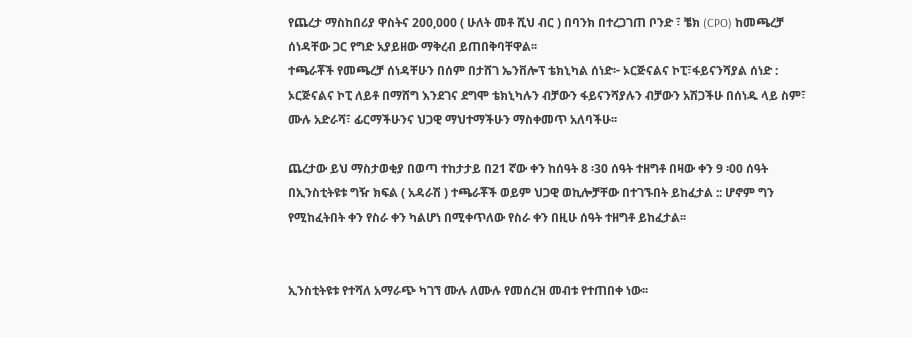የጨረታ ማስከበሪያ ዋስትና 200,000 ( ሁለት መቶ ሺህ ብር ) በባንክ በተረጋገጠ ቦንድ ፣ ቼክ (CPO) ከመጫረቻ ሰነዳቸው ጋር የግድ አያይዘው ማቅረብ ይጠበቅባቸዋል፡፡
ተጫራቾች የመጫረቻ ሰነዳቸሁን በሰም በታሸገ ኤንቨሎፕ ቴክኒካል ሰነድ፦ ኦርጅናልና ኮፒ፣ፋይናንሻያል ሰነድ : ኦርጅናልና ኮፒ ለይቶ በማሸግ እንደገና ደግሞ ቴክኒካሉን ብቻውን ፋይናንሻያሉን ብቻውን አሽጋችሁ በሰነዱ ላይ ስም፣ ሙሉ አድራሻ፣ ፊርማችሁንና ህጋዊ ማህተማችሁን ማስቀመጥ አለባችሁ፡፡

ጨረታው ይህ ማስታወቂያ በወጣ ተከታታይ በ21 ኛው ቀን ከሰዓት 8 ፡30 ሰዓት ተዘግቶ በዛው ቀን 9 ፡00 ሰዓት በኢንስቲትዩቱ ግዥ ክፍል ( አዳራሽ ) ተጫራቾች ወይም ህጋዊ ወኪሎቻቸው በተገኙበት ይከፈታል :: ሆኖም ግን የሚከፈትበት ቀን የስራ ቀን ካልሆነ በሚቀጥለው የስራ ቀን በዚሁ ሰዓት ተዘግቶ ይከፈታል፡፡


ኢንስቲትዩቱ የተሻለ አማራጭ ካገኘ ሙሉ ለሙሉ የመሰረዝ መብቱ የተጠበቀ ነው፡፡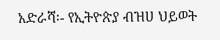አድራሻ፡- የኢትዮጵያ ብዝሀ ህይወት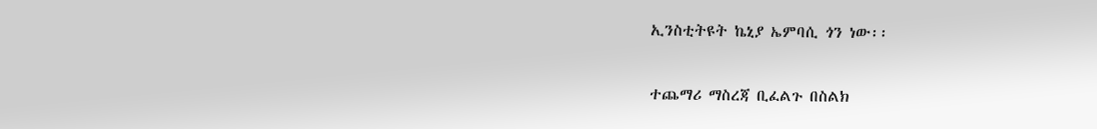ኢንስቲትዩት ኬኒያ ኤምባሲ ጎን ነው፡፡

ተጨማሪ ማስረጃ ቢፈልጉ በስልክ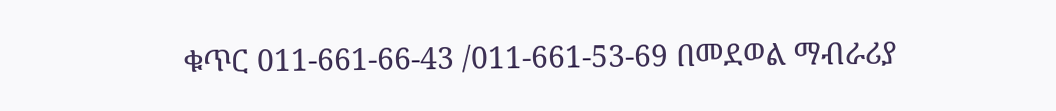ቁጥር 011-661-66-43 /011-661-53-69 በመደወል ማብራሪያ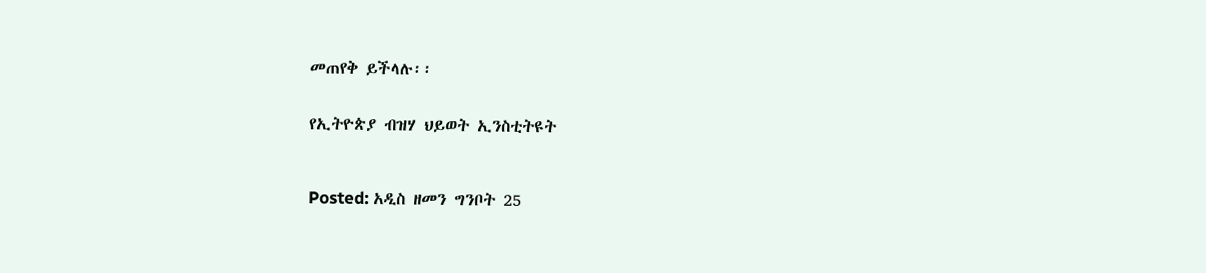መጠየቅ ይችላሉ፡፡


የኢትዮጵያ ብዝሃ ህይወት ኢንስቲትዩት



Posted: አዲስ ዘመን ግንቦት 25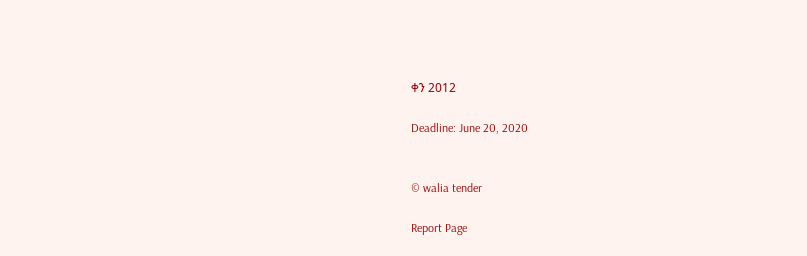ቀን 2012

Deadline: June 20, 2020


© walia tender

Report Page